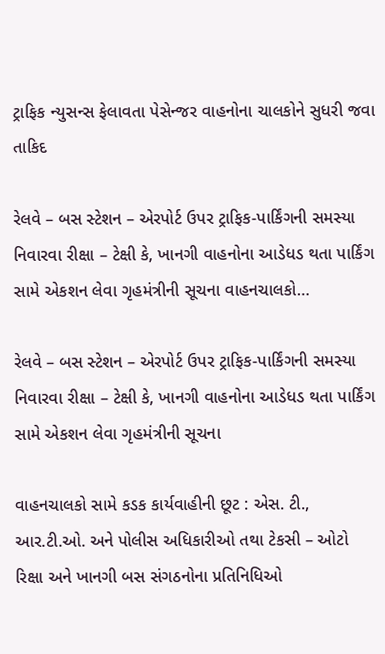ટ્રાફિક ન્યુસન્સ ફેલાવતા પેસેન્જર વાહનોના ચાલકોને સુધરી જવા તાકિદ

રેલવે – બસ સ્ટેશન – એરપોર્ટ ઉપર ટ્રાફિક-પાર્કિંગની સમસ્યા નિવારવા રીક્ષા – ટેક્ષી કે, ખાનગી વાહનોના આડેધડ થતા પાર્કિંગ સામે એકશન લેવા ગૃહમંત્રીની સૂચના વાહનચાલકો…

રેલવે – બસ સ્ટેશન – એરપોર્ટ ઉપર ટ્રાફિક-પાર્કિંગની સમસ્યા નિવારવા રીક્ષા – ટેક્ષી કે, ખાનગી વાહનોના આડેધડ થતા પાર્કિંગ સામે એકશન લેવા ગૃહમંત્રીની સૂચના

વાહનચાલકો સામે કડક કાર્યવાહીની છૂટ : એસ. ટી., આર.ટી.ઓ. અને પોલીસ અધિકારીઓ તથા ટેકસી – ઓટો રિક્ષા અને ખાનગી બસ સંગઠનોના પ્રતિનિધિઓ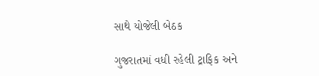સાથે યોજેલી બેઠક

ગુજરાતમાં વધી રહેલી ટ્રાફિક અને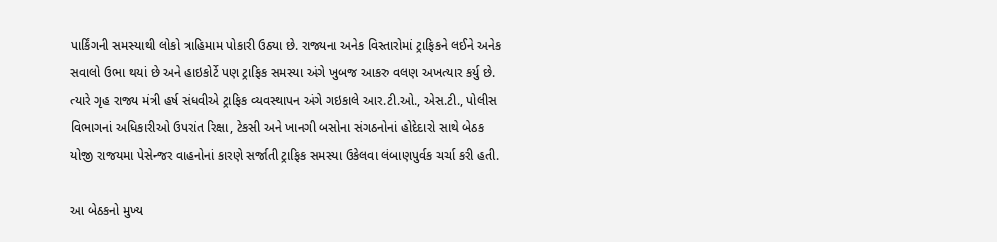પાર્કિંગની સમસ્યાથી લોકો ત્રાહિમામ પોકારી ઉઠ્યા છે. રાજ્યના અનેક વિસ્તારોમાં ટ્રાફિકને લઈને અનેક સવાલો ઉભા થયાં છે અને હાઇકોર્ટે પણ ટ્રાફિક સમસ્યા અંગે ખુબજ આકરુ વલણ અખત્યાર કર્યુ છે. ત્યારે ગૃહ રાજ્ય મંત્રી હર્ષ સંધવીએ ટ્રાફિક વ્યવસ્થાપન અંગે ગઇકાલે આર.ટી.ઓ., એસ.ટી., પોલીસ વિભાગનાં અધિકારીઓ ઉપરાંત રિક્ષા, ટેકસી અને ખાનગી બસોના સંગઠનોનાં હોદેદારો સાથે બેઠક યોજી રાજયમા પેસેન્જર વાહનોનાં કારણે સર્જાતી ટ્રાફિક સમસ્યા ઉકેલવા લંબાણપુર્વક ચર્ચા કરી હતી.

આ બેઠકનો મુખ્ય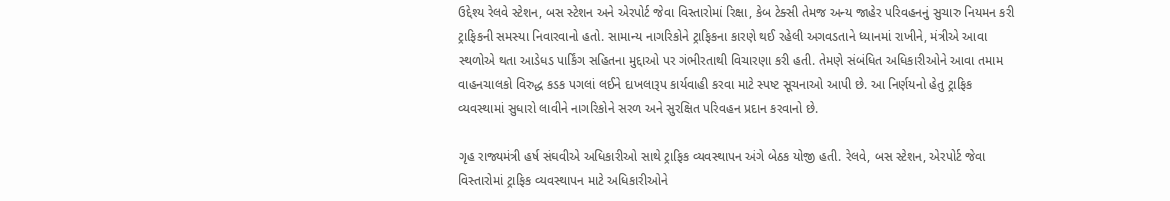ઉદ્દેશ્ય રેલવે સ્ટેશન, બસ સ્ટેશન અને એરપોર્ટ જેવા વિસ્તારોમાં રિક્ષા, કેબ ટેક્સી તેમજ અન્ય જાહેર પરિવહનનું સુચારુ નિયમન કરી ટ્રાફિકની સમસ્યા નિવારવાનો હતો. સામાન્ય નાગરિકોને ટ્રાફિકના કારણે થઈ રહેલી અગવડતાને ધ્યાનમાં રાખીને, મંત્રીએ આવા સ્થળોએ થતા આડેધડ પાર્કિંગ સહિતના મુદ્દાઓ પર ગંભીરતાથી વિચારણા કરી હતી. તેમણે સંબંધિત અધિકારીઓને આવા તમામ વાહનચાલકો વિરુદ્ધ કડક પગલાં લઈને દાખલારૂપ કાર્યવાહી કરવા માટે સ્પષ્ટ સૂચનાઓ આપી છે. આ નિર્ણયનો હેતુ ટ્રાફિક વ્યવસ્થામાં સુધારો લાવીને નાગરિકોને સરળ અને સુરક્ષિત પરિવહન પ્રદાન કરવાનો છે.

ગૃહ રાજ્યમંત્રી હર્ષ સંઘવીએ અધિકારીઓ સાથે ટ્રાફિક વ્યવસ્થાપન અંગે બેઠક યોજી હતી. રેલવે, બસ સ્ટેશન, એરપોર્ટ જેવા વિસ્તારોમાં ટ્રાફિક વ્યવસ્થાપન માટે અધિકારીઓને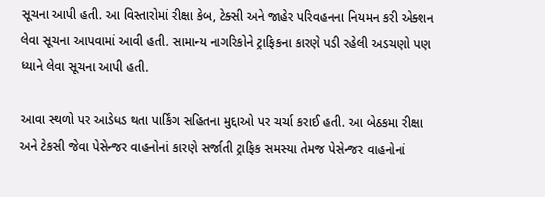સૂચના આપી હતી. આ વિસ્તારોમાં રીક્ષા કેબ, ટેક્સી અને જાહેર પરિવહનના નિયમન કરી એક્શન લેવા સૂચના આપવામાં આવી હતી. સામાન્ય નાગરિકોને ટ્રાફિકના કારણે પડી રહેલી અડચણો પણ ધ્યાને લેવા સૂચના આપી હતી.

આવા સ્થળો પર આડેધડ થતા પાર્કિંગ સહિતના મુદ્દાઓ પર ચર્ચા કરાઈ હતી. આ બેઠકમા રીક્ષા અને ટેકસી જેવા પેસેન્જર વાહનોનાં કારણે સર્જાતી ટ્રાફિક સમસ્યા તેમજ પેસેન્જર વાહનોનાં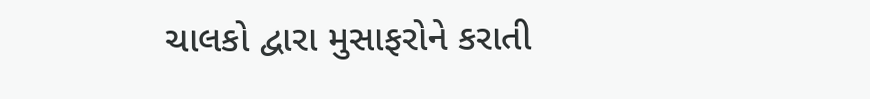ચાલકો દ્વારા મુસાફરોને કરાતી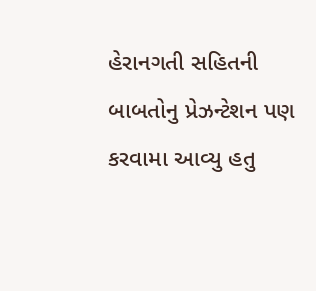હેરાનગતી સહિતની બાબતોનુ પ્રેઝન્ટેશન પણ કરવામા આવ્યુ હતુ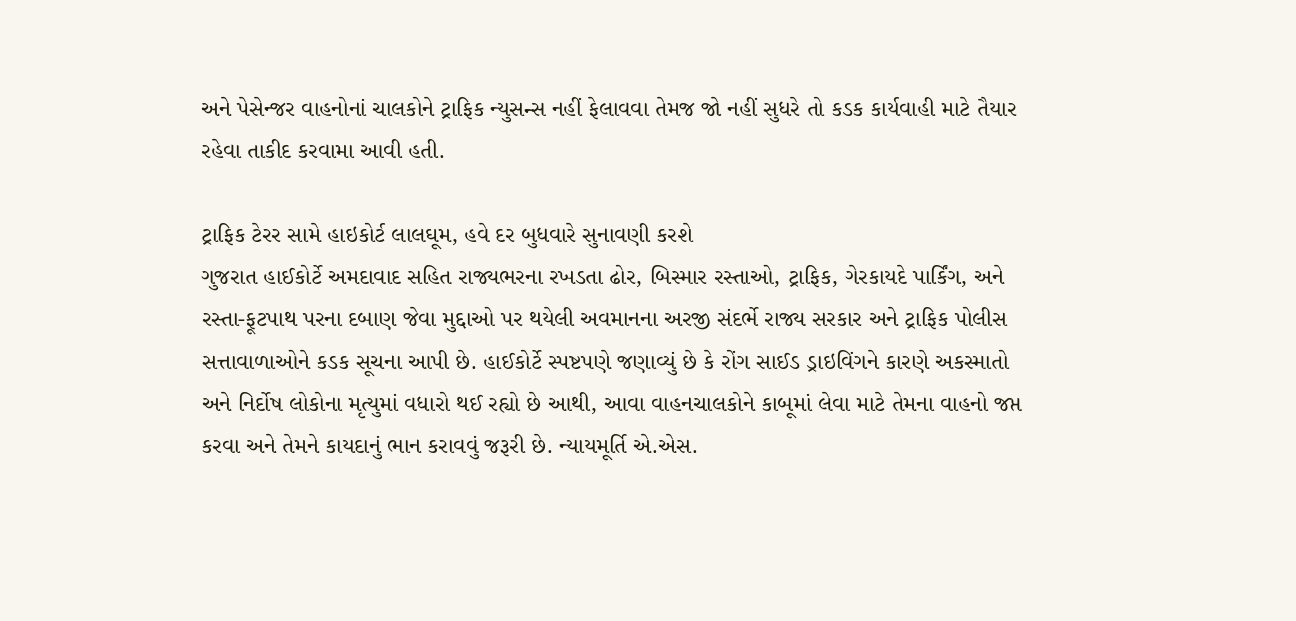અને પેસેન્જર વાહનોનાં ચાલકોને ટ્રાફિક ન્યુસન્સ નહીં ફેલાવવા તેમજ જો નહીં સુધરે તો કડક કાર્યવાહી માટે તૈયાર રહેવા તાકીદ કરવામા આવી હતી.

ટ્રાફિક ટેરર સામે હાઇકોર્ટ લાલઘૂમ, હવે દર બુધવારે સુનાવણી કરશે
ગુજરાત હાઈકોર્ટે અમદાવાદ સહિત રાજ્યભરના રખડતા ઢોર, બિસ્માર રસ્તાઓ, ટ્રાફિક, ગેરકાયદે પાર્કિંગ, અને રસ્તા-ફૂટપાથ પરના દબાણ જેવા મુદ્દાઓ પર થયેલી અવમાનના અરજી સંદર્ભે રાજ્ય સરકાર અને ટ્રાફિક પોલીસ સત્તાવાળાઓને કડક સૂચના આપી છે. હાઈકોર્ટે સ્પષ્ટપણે જણાવ્યું છે કે રોંગ સાઈડ ડ્રાઇવિંગને કારણે અકસ્માતો અને નિર્દોષ લોકોના મૃત્યુમાં વધારો થઈ રહ્યો છે આથી, આવા વાહનચાલકોને કાબૂમાં લેવા માટે તેમના વાહનો જપ્ત કરવા અને તેમને કાયદાનું ભાન કરાવવું જરૂરી છે. ન્યાયમૂર્તિ એ.એસ.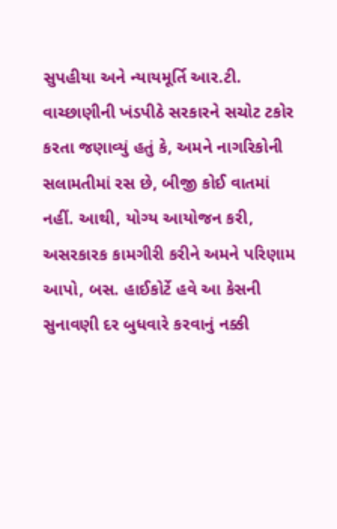સુપહીયા અને ન્યાયમૂર્તિ આર.ટી. વાચ્છાણીની ખંડપીઠે સરકારને સચોટ ટકોર કરતા જણાવ્યું હતું કે, અમને નાગરિકોની સલામતીમાં રસ છે, બીજી કોઈ વાતમાં નહીં. આથી, યોગ્ય આયોજન કરી, અસરકારક કામગીરી કરીને અમને પરિણામ આપો, બસ. હાઈકોર્ટે હવે આ કેસની સુનાવણી દર બુધવારે કરવાનું નક્કી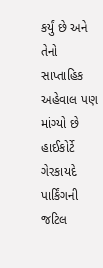કર્યું છે અને તેનો સાપ્તાહિક અહેવાલ પણ માંગ્યો છે હાઈકોર્ટે ગેરકાયદે પાર્કિંગની જટિલ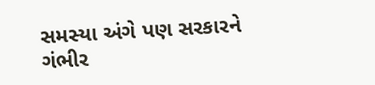સમસ્યા અંગે પણ સરકારને ગંભીર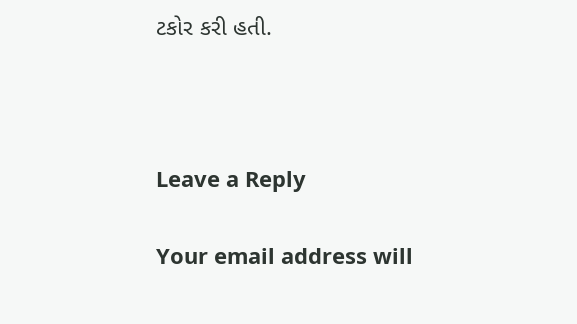ટકોર કરી હતી.



Leave a Reply

Your email address will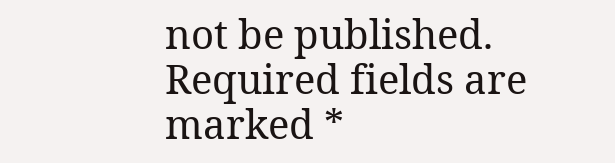not be published. Required fields are marked *